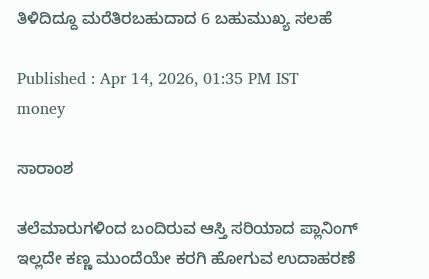ತಿಳಿದಿದ್ದೂ ಮರೆತಿರಬಹುದಾದ 6 ಬಹುಮುಖ್ಯ ಸಲಹೆ

Published : Apr 14, 2026, 01:35 PM IST
money

ಸಾರಾಂಶ

ತಲೆಮಾರುಗಳಿಂದ ಬಂದಿರುವ ಆಸ್ತಿ ಸರಿಯಾದ ಪ್ಲಾನಿಂಗ್‌ ಇಲ್ಲದೇ ಕಣ್ಣ ಮುಂದೆಯೇ ಕರಗಿ ಹೋಗುವ ಉದಾಹರಣೆ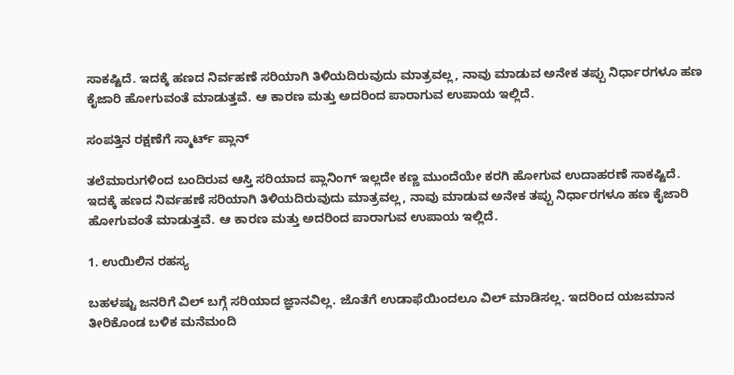ಸಾಕಷ್ಟಿದೆ. ಇದಕ್ಕೆ ಹಣದ ನಿರ್ವಹಣೆ ಸರಿಯಾಗಿ ತಿಳಿಯದಿರುವುದು ಮಾತ್ರವಲ್ಲ, ನಾವು ಮಾಡುವ ಅನೇಕ ತಪ್ಪು ನಿರ್ಧಾರಗಳೂ ಹಣ ಕೈಜಾರಿ ಹೋಗುವಂತೆ ಮಾಡುತ್ತವೆ. ಆ ಕಾರಣ ಮತ್ತು ಅದರಿಂದ ಪಾರಾಗುವ ಉಪಾಯ ಇಲ್ಲಿದೆ.

ಸಂಪತ್ತಿನ ರಕ್ಷಣೆಗೆ ಸ್ಮಾರ್ಟ್‌ ಪ್ಲಾನ್‌

ತಲೆಮಾರುಗಳಿಂದ ಬಂದಿರುವ ಆಸ್ತಿ ಸರಿಯಾದ ಪ್ಲಾನಿಂಗ್‌ ಇಲ್ಲದೇ ಕಣ್ಣ ಮುಂದೆಯೇ ಕರಗಿ ಹೋಗುವ ಉದಾಹರಣೆ ಸಾಕಷ್ಟಿದೆ. ಇದಕ್ಕೆ ಹಣದ ನಿರ್ವಹಣೆ ಸರಿಯಾಗಿ ತಿಳಿಯದಿರುವುದು ಮಾತ್ರವಲ್ಲ, ನಾವು ಮಾಡುವ ಅನೇಕ ತಪ್ಪು ನಿರ್ಧಾರಗಳೂ ಹಣ ಕೈಜಾರಿ ಹೋಗುವಂತೆ ಮಾಡುತ್ತವೆ. ಆ ಕಾರಣ ಮತ್ತು ಅದರಿಂದ ಪಾರಾಗುವ ಉಪಾಯ ಇಲ್ಲಿದೆ.

1. ಉಯಿಲಿನ ರಹಸ್ಯ

ಬಹಳಷ್ಟು ಜನರಿಗೆ ವಿಲ್‌ ಬಗ್ಗೆ ಸರಿಯಾದ ಜ್ಞಾನವಿಲ್ಲ. ಜೊತೆಗೆ ಉಡಾಫೆಯಿಂದಲೂ ವಿಲ್ ಮಾಡಿಸಲ್ಲ. ಇದರಿಂದ ಯಜಮಾನ ತೀರಿಕೊಂಡ ಬಳಿಕ ಮನೆಮಂದಿ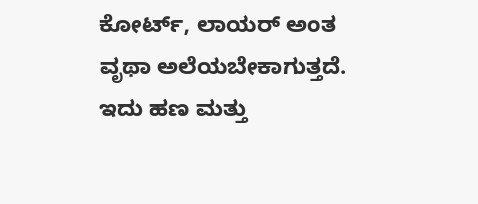ಕೋರ್ಟ್‌, ಲಾಯರ್‌ ಅಂತ ವೃಥಾ ಅಲೆಯಬೇಕಾಗುತ್ತದೆ. ಇದು ಹಣ ಮತ್ತು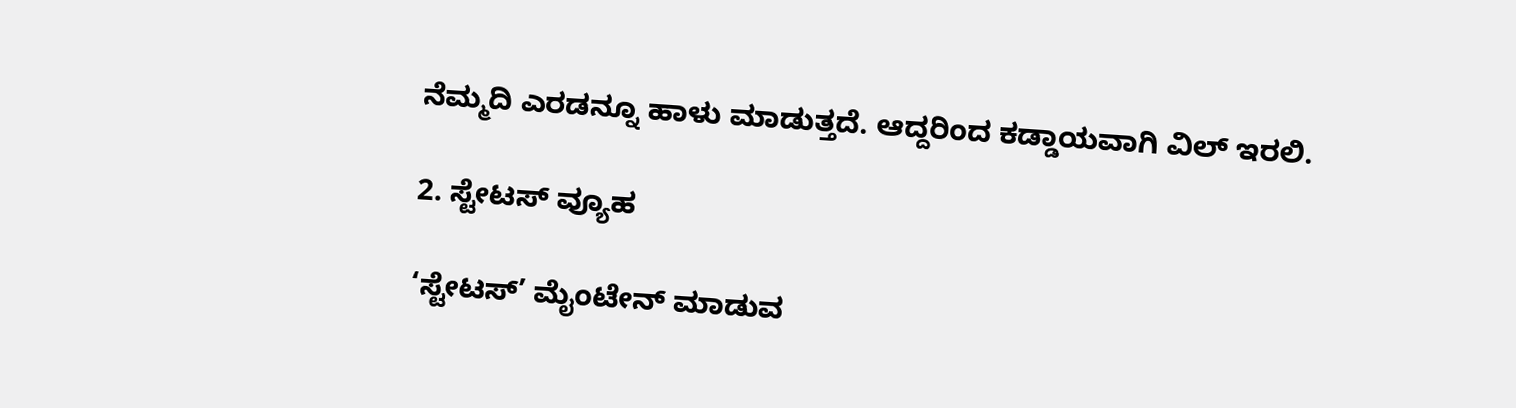ನೆಮ್ಮದಿ ಎರಡನ್ನೂ ಹಾಳು ಮಾಡುತ್ತದೆ. ಆದ್ದರಿಂದ ಕಡ್ಡಾಯವಾಗಿ ವಿಲ್ ಇರಲಿ.

2. ಸ್ಟೇಟಸ್ ವ್ಯೂಹ

‘ಸ್ಟೇಟಸ್’ ಮೈಂಟೇನ್‌ ಮಾಡುವ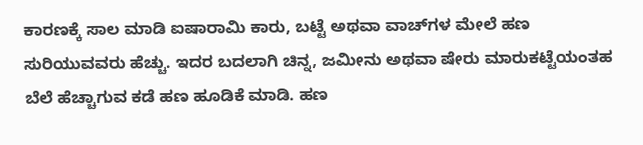ಕಾರಣಕ್ಕೆ ಸಾಲ ಮಾಡಿ ಐಷಾರಾಮಿ ಕಾರು, ಬಟ್ಟೆ ಅಥವಾ ವಾಚ್‌ಗಳ ಮೇಲೆ ಹಣ ಸುರಿಯುವವರು ಹೆಚ್ಚು. ಇದರ ಬದಲಾಗಿ ಚಿನ್ನ, ಜಮೀನು ಅಥವಾ ಷೇರು ಮಾರುಕಟ್ಟೆಯಂತಹ ಬೆಲೆ ಹೆಚ್ಚಾಗುವ ಕಡೆ ಹಣ ಹೂಡಿಕೆ ಮಾಡಿ. ಹಣ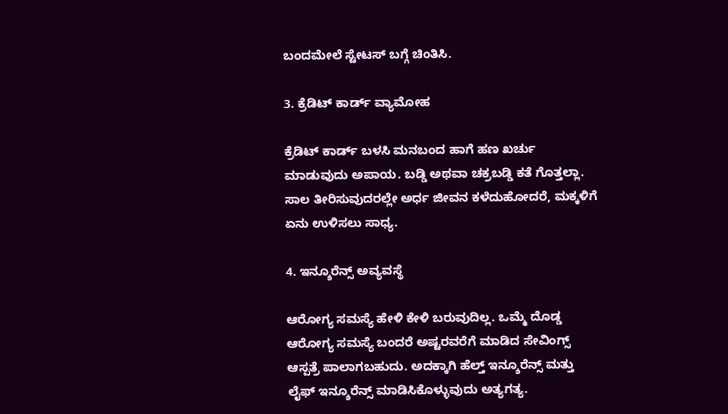ಬಂದಮೇಲೆ ಸ್ಟೇಟಸ್‌ ಬಗ್ಗೆ ಚಿಂತಿಸಿ.

3. ಕ್ರೆಡಿಟ್‌ ಕಾರ್ಡ್‌ ವ್ಯಾಮೋಹ

ಕ್ರೆಡಿಟ್‌ ಕಾರ್ಡ್‌ ಬಳಸಿ ಮನಬಂದ ಹಾಗೆ ಹಣ ಖರ್ಚು ಮಾಡುವುದು ಅಪಾಯ. ಬಡ್ಡಿ ಅಥವಾ ಚಕ್ರಬಡ್ಡಿ ಕತೆ ಗೊತ್ತಲ್ಲಾ. ಸಾಲ ತೀರಿಸುವುದರಲ್ಲೇ ಅರ್ಧ ಜೀವನ ಕಳೆದುಹೋದರೆ, ಮಕ್ಕಳಿಗೆ ಏನು ಉಳಿಸಲು ಸಾಧ್ಯ.

4. ಇನ್ಶೂರೆನ್ಸ್ ಅವ್ಯವಸ್ಥೆ

ಆರೋಗ್ಯ ಸಮಸ್ಯೆ ಹೇಳಿ ಕೇಳಿ ಬರುವುದಿಲ್ಲ. ಒಮ್ಮೆ ದೊಡ್ಡ ಆರೋಗ್ಯ ಸಮಸ್ಯೆ ಬಂದರೆ ಅಷ್ಟರವರೆಗೆ ಮಾಡಿದ ಸೇವಿಂಗ್ಸ್‌ ಆಸ್ಪತ್ರೆ ಪಾಲಾಗಬಹುದು. ಅದಕ್ಕಾಗಿ ಹೆಲ್ತ್‌ ಇನ್ಶೂರೆನ್ಸ್‌ ಮತ್ತು ಲೈಫ್‌ ಇನ್ಶೂರೆನ್ಸ್‌ ಮಾಡಿಸಿಕೊಳ್ಳುವುದು ಅತ್ಯಗತ್ಯ.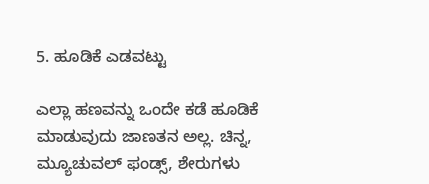5. ಹೂಡಿಕೆ ಎಡವಟ್ಟು

ಎಲ್ಲಾ ಹಣವನ್ನು ಒಂದೇ ಕಡೆ ಹೂಡಿಕೆ ಮಾಡುವುದು ಜಾಣತನ ಅಲ್ಲ. ಚಿನ್ನ, ಮ್ಯೂಚುವಲ್ ಫಂಡ್ಸ್, ಶೇರುಗಳು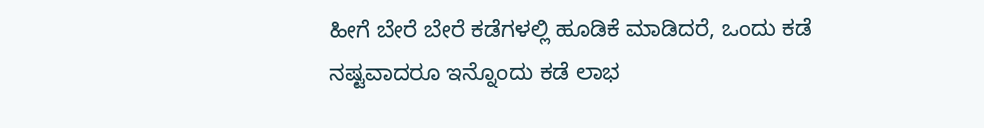ಹೀಗೆ ಬೇರೆ ಬೇರೆ ಕಡೆಗಳಲ್ಲಿ ಹೂಡಿಕೆ ಮಾಡಿದರೆ, ಒಂದು ಕಡೆ ನಷ್ಟವಾದರೂ ಇನ್ನೊಂದು ಕಡೆ ಲಾಭ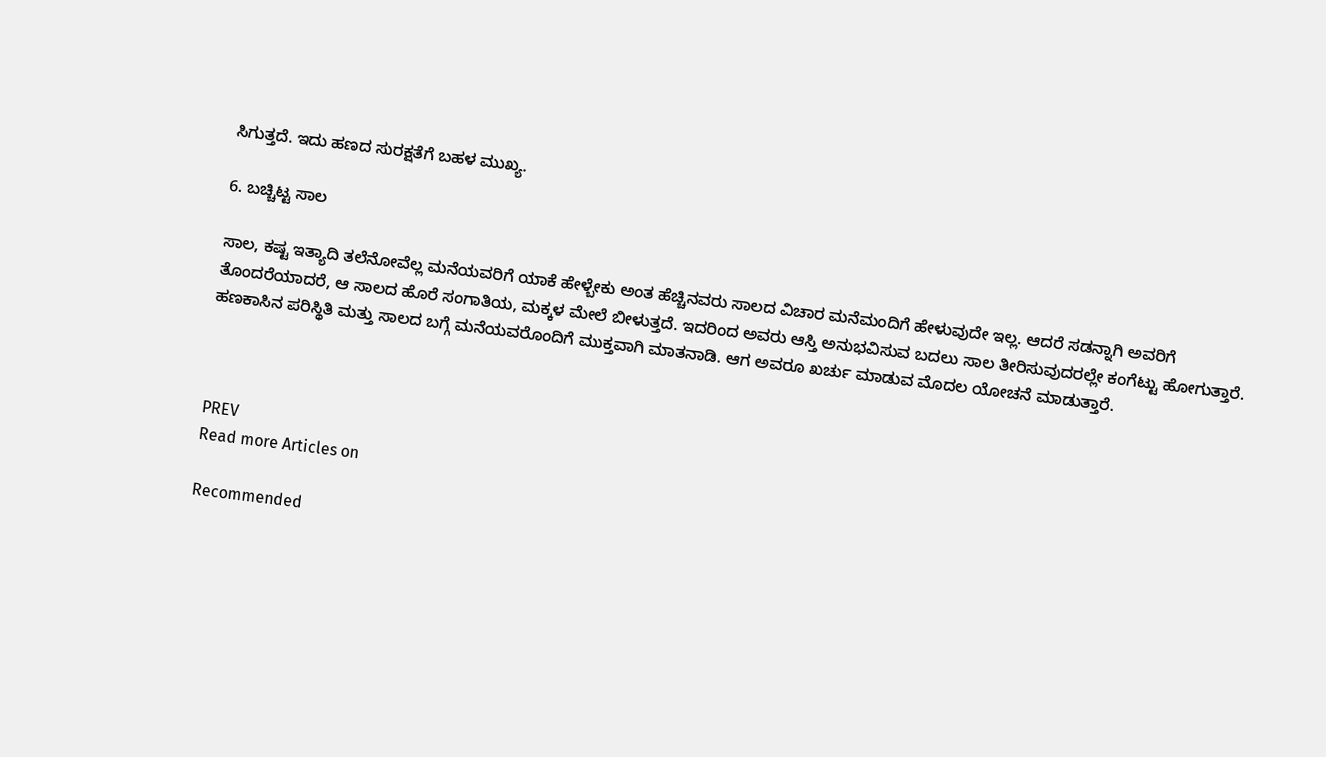ಸಿಗುತ್ತದೆ. ಇದು ಹಣದ ಸುರಕ್ಷತೆಗೆ ಬಹಳ ಮುಖ್ಯ.

6. ಬಚ್ಚಿಟ್ಟ ಸಾಲ

ಸಾಲ, ಕಷ್ಟ ಇತ್ಯಾದಿ ತಲೆನೋವೆಲ್ಲ ಮನೆಯವರಿಗೆ ಯಾಕೆ ಹೇಳ್ಬೇಕು ಅಂತ ಹೆಚ್ಚಿನವರು ಸಾಲದ ವಿಚಾರ ಮನೆಮಂದಿಗೆ ಹೇಳುವುದೇ ಇಲ್ಲ. ಆದರೆ ಸಡನ್ನಾಗಿ ಅವರಿಗೆ ತೊಂದರೆಯಾದರೆ, ಆ ಸಾಲದ ಹೊರೆ ಸಂಗಾತಿಯ, ಮಕ್ಕಳ ಮೇಲೆ ಬೀಳುತ್ತದೆ. ಇದರಿಂದ ಅವರು ಆಸ್ತಿ ಅನುಭವಿಸುವ ಬದಲು ಸಾಲ ತೀರಿಸುವುದರಲ್ಲೇ ಕಂಗೆಟ್ಟು ಹೋಗುತ್ತಾರೆ. ಹಣಕಾಸಿನ ಪರಿಸ್ಥಿತಿ ಮತ್ತು ಸಾಲದ ಬಗ್ಗೆ ಮನೆಯವರೊಂದಿಗೆ ಮುಕ್ತವಾಗಿ ಮಾತನಾಡಿ. ಆಗ ಅವರೂ ಖರ್ಚು ಮಾಡುವ ಮೊದಲ ಯೋಚನೆ ಮಾಡುತ್ತಾರೆ.



PREV
Read more Articles on

Recommended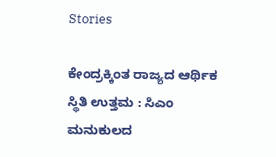Stories

ಕೇಂದ್ರಕ್ಕಿಂತ ರಾಜ್ಯದ ಆರ್ಥಿಕ ಸ್ಥಿತಿ ಉತ್ತಮ : ಸಿಎಂ
ಮನುಕುಲದ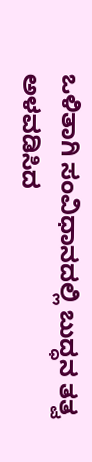ಒಳಿತಾಗಿ ಸಂವಿಧಾನದಲ್ಲಿ ಬುದ್ಧನ ತತ್ವ ಅಳವಡಿಸಿದ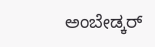ಅಂಬೇಡ್ಕರ್‌